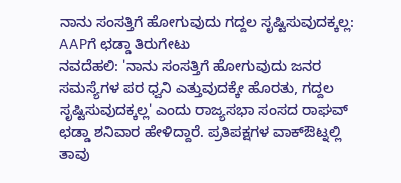ನಾನು ಸಂಸತ್ತಿಗೆ ಹೋಗುವುದು ಗದ್ದಲ ಸೃಷ್ಟಿಸುವುದಕ್ಕಲ್ಲ: AAPಗೆ ಛಡ್ಡಾ ತಿರುಗೇಟು
ನವದೆಹಲಿ: 'ನಾನು ಸಂಸತ್ತಿಗೆ ಹೋಗುವುದು ಜನರ ಸಮಸ್ಯೆಗಳ ಪರ ಧ್ವನಿ ಎತ್ತುವುದಕ್ಕೇ ಹೊರತು, ಗದ್ದಲ ಸೃಷ್ಟಿಸುವುದಕ್ಕಲ್ಲ' ಎಂದು ರಾಜ್ಯಸಭಾ ಸಂಸದ ರಾಘವ್ ಛಡ್ಡಾ ಶನಿವಾರ ಹೇಳಿದ್ದಾರೆ. ಪ್ರತಿಪಕ್ಷಗಳ ವಾಕ್ಔಟ್ನಲ್ಲಿ ತಾವು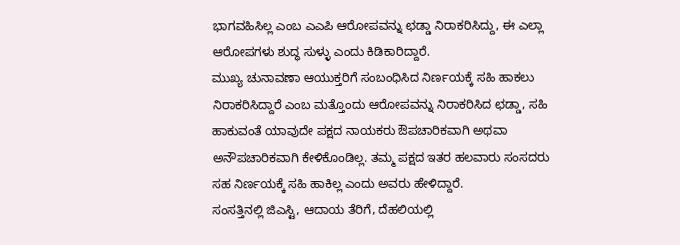ಭಾಗವಹಿಸಿಲ್ಲ ಎಂಬ ಎಎಪಿ ಆರೋಪವನ್ನು ಛಡ್ಡಾ ನಿರಾಕರಿಸಿದ್ದು, ಈ ಎಲ್ಲಾ ಆರೋಪಗಳು ಶುದ್ಧ ಸುಳ್ಳು ಎಂದು ಕಿಡಿಕಾರಿದ್ದಾರೆ.
ಮುಖ್ಯ ಚುನಾವಣಾ ಆಯುಕ್ತರಿಗೆ ಸಂಬಂಧಿಸಿದ ನಿರ್ಣಯಕ್ಕೆ ಸಹಿ ಹಾಕಲು ನಿರಾಕರಿಸಿದ್ದಾರೆ ಎಂಬ ಮತ್ತೊಂದು ಆರೋಪವನ್ನು ನಿರಾಕರಿಸಿದ ಛಡ್ಡಾ, ಸಹಿ ಹಾಕುವಂತೆ ಯಾವುದೇ ಪಕ್ಷದ ನಾಯಕರು ಔಪಚಾರಿಕವಾಗಿ ಅಥವಾ ಅನೌಪಚಾರಿಕವಾಗಿ ಕೇಳಿಕೊಂಡಿಲ್ಲ. ತಮ್ಮ ಪಕ್ಷದ ಇತರ ಹಲವಾರು ಸಂಸದರು ಸಹ ನಿರ್ಣಯಕ್ಕೆ ಸಹಿ ಹಾಕಿಲ್ಲ ಎಂದು ಅವರು ಹೇಳಿದ್ದಾರೆ.
ಸಂಸತ್ತಿನಲ್ಲಿ ಜಿಎಸ್ಟಿ, ಆದಾಯ ತೆರಿಗೆ, ದೆಹಲಿಯಲ್ಲಿ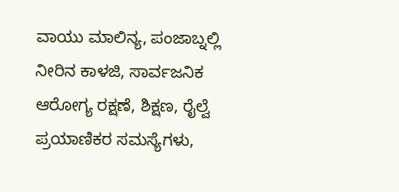ವಾಯು ಮಾಲಿನ್ಯ, ಪಂಜಾಬ್ನಲ್ಲಿ ನೀರಿನ ಕಾಳಜಿ, ಸಾರ್ವಜನಿಕ ಆರೋಗ್ಯ ರಕ್ಷಣೆ, ಶಿಕ್ಷಣ, ರೈಲ್ವೆ ಪ್ರಯಾಣಿಕರ ಸಮಸ್ಯೆಗಳು,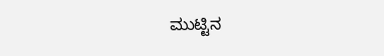ಮುಟ್ಟಿನ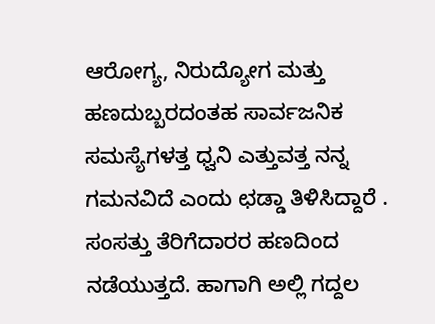ಆರೋಗ್ಯ, ನಿರುದ್ಯೋಗ ಮತ್ತು ಹಣದುಬ್ಬರದಂತಹ ಸಾರ್ವಜನಿಕ ಸಮಸ್ಯೆಗಳತ್ತ ಧ್ವನಿ ಎತ್ತುವತ್ತ ನನ್ನ ಗಮನವಿದೆ ಎಂದು ಛಡ್ಡಾ ತಿಳಿಸಿದ್ದಾರೆ . ಸಂಸತ್ತು ತೆರಿಗೆದಾರರ ಹಣದಿಂದ ನಡೆಯುತ್ತದೆ. ಹಾಗಾಗಿ ಅಲ್ಲಿ ಗದ್ದಲ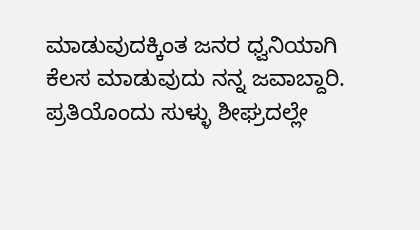ಮಾಡುವುದಕ್ಕಿಂತ ಜನರ ಧ್ವನಿಯಾಗಿ ಕೆಲಸ ಮಾಡುವುದು ನನ್ನ ಜವಾಬ್ದಾರಿ. ಪ್ರತಿಯೊಂದು ಸುಳ್ಳು ಶೀಘ್ರದಲ್ಲೇ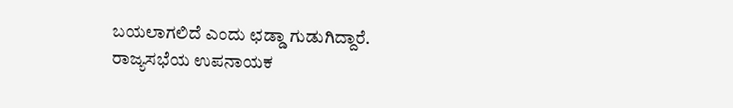ಬಯಲಾಗಲಿದೆ ಎಂದು ಛಡ್ಡಾ ಗುಡುಗಿದ್ದಾರೆ.
ರಾಜ್ಯಸಭೆಯ ಉಪನಾಯಕ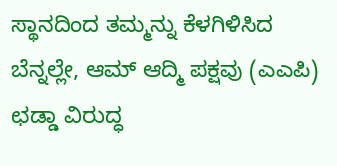ಸ್ಥಾನದಿಂದ ತಮ್ಮನ್ನು ಕೆಳಗಿಳಿಸಿದ ಬೆನ್ನಲ್ಲೇ, ಆಮ್ ಆದ್ಮಿ ಪಕ್ಷವು (ಎಎಪಿ) ಛಡ್ಡಾ ವಿರುದ್ಧ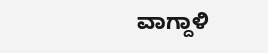ವಾಗ್ದಾಳಿ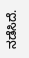ನಡೆಸಿದೆ.